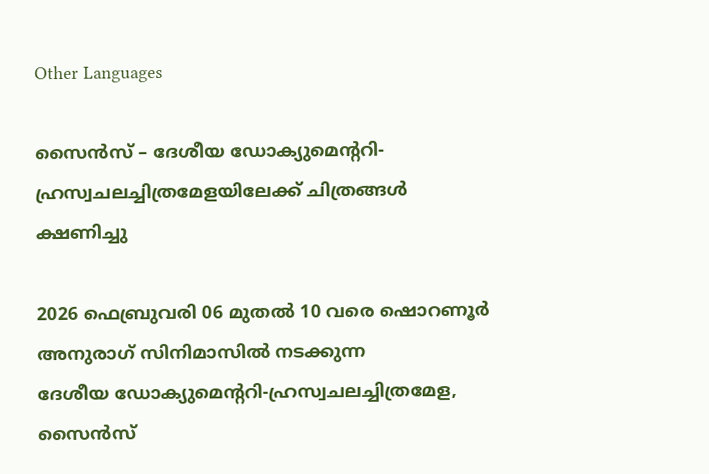Other Languages

സൈന്‍സ് – ദേശീയ ‍ഡോക്യുമെന്ററി-ഹ്രസ്വചലച്ചിത്രമേളയിലേക്ക് ചിത്രങ്ങള്‍ ക്ഷണിച്ചു

2026 ഫെബ്രുവരി 06 മുതല്‍ 10 വരെ ഷൊറണൂര്‍ അനുരാഗ് സിനിമാസില്‍ നടക്കുന്ന ദേശീയ ‍ഡോക്യുമെന്ററി-ഹ്രസ്വചലച്ചിത്രമേള, സൈന്‍സ്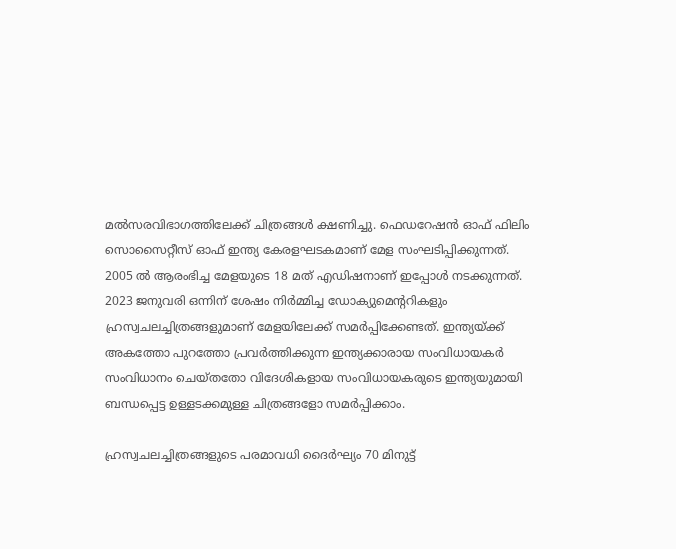മല്‍സരവിഭാഗത്തിലേക്ക് ചിത്രങ്ങള്‍ ക്ഷണിച്ചു. ഫെഡറേഷന്‍ ഓഫ് ഫിലിം സൊസൈറ്റീസ് ഓഫ് ഇന്ത്യ കേരളഘടകമാണ് മേള സംഘടിപ്പിക്കുന്നത്. 2005 ല്‍ ആരംഭിച്ച മേളയുടെ 18 മത് എഡിഷനാണ് ഇപ്പോള്‍ നടക്കുന്നത്. 2023 ജനുവരി ഒന്നിന് ശേഷം നിര്‍മ്മിച്ച ‍ഡോക്യുമെന്ററികളും ഹ്രസ്വചലച്ചിത്രങ്ങളുമാണ് മേളയിലേക്ക് സമര്‍പ്പിക്കേണ്ടത്. ഇന്ത്യയ്ക്ക് അകത്തോ പുറത്തോ പ്രവര്‍ത്തിക്കുന്ന ഇന്ത്യക്കാരായ സംവിധായകര്‍ സംവിധാനം ചെയ്തതോ വിദേശികളായ സംവിധായകരുടെ ഇന്ത്യയുമായി ബന്ധപ്പെട്ട ഉള്ളടക്കമുള്ള ചിത്രങ്ങളോ സമര്‍പ്പിക്കാം.

ഹ്രസ്വചലച്ചിത്രങ്ങളുടെ പരമാവധി ദൈര്‍ഘ്യം 70 മിനുട്ട്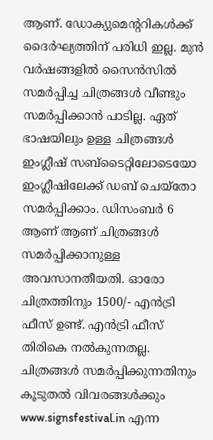ആണ്. ഡോക്യുമെന്ററികള്‍ക്ക് ദൈര്‍ഘ്യത്തിന് പരിധി ഇല്ല. മുന്‍ വര്‍ഷങ്ങളില്‍ സൈന്‍സില്‍ സമര്‍പ്പിച്ച ചിത്രങ്ങള്‍ വീണ്ടും സമര്‍പ്പിക്കാന്‍ പാടില്ല. ഏത് ഭാഷയിലും ഉള്ള ചിത്രങ്ങള്‍ ഇംഗ്ലീഷ് സബ്ടൈറ്റിലോടെയോ ഇംഗ്ലീഷിലേക്ക് ഡബ് ചെയ്തോ സമര്‍പ്പിക്കാം. ഡിസംബര്‍ 6 ആണ് ആണ് ചിത്രങ്ങള്‍ സമര്‍പ്പിക്കാനുള്ള അവസാനതീയതി. ഓരോ ചിത്രത്തിനും 1500/- എന്‍ട്രി ഫീസ് ഉണ്ട്. എന്‍ട്രി ഫീസ് തിരികെ നല്‍കുന്നതല്ല. ചിത്രങ്ങള്‍ സമര്‍പ്പിക്കുന്നതിനും കൂടുതല്‍ വിവരങ്ങള്‍ക്കും www.signsfestival.in എന്ന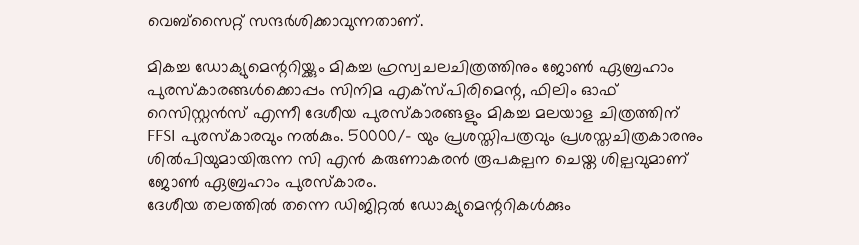വെബ്‍സൈറ്റ് സന്ദര്‍ശിക്കാവുന്നതാണ്.

മികച്ച ഡോക്യുമെന്ററിയ്ക്കും മികച്ച ഹ്രസ്വചലചിത്രത്തിനും ജോൺ ഏബ്രഹാം പുരസ്കാരങ്ങൾക്കൊപ്പം സിനിമ എക്സ്പിരിമെന്റ, ഫിലിം ഓഫ് റെസിസ്റ്റൻസ് എന്നീ ദേശീയ പുരസ്കാരങ്ങളും മികച്ച മലയാള ചിത്രത്തിന് FFSI പുരസ്കാരവും നൽകും. 50000/- യും പ്രശസ്തിപത്രവും പ്രശസ്തചിത്രകാരനും ശില്‍പിയുമായിരുന്ന സി എൻ കരുണാകരൻ രൂപകല്പന ചെയ്ത ശില്പവുമാണ് ജോൺ ഏബ്രഹാം പുരസ്കാരം.
ദേശീയ തലത്തിൽ തന്നെ ഡിജിറ്റല്‍ ഡോക്യുമെന്ററികൾക്കും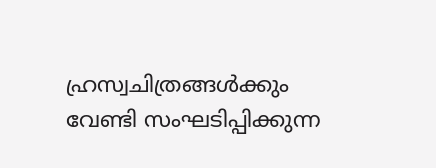ഹ്രസ്വചിത്രങ്ങൾക്കും വേണ്ടി സംഘടിപ്പിക്കുന്ന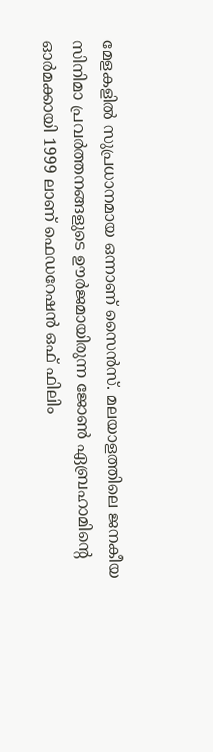മേളകളിൽ സുപ്രധാനമായ ഒന്നാണ് സൈൻസ്. മലയാളത്തിലെ ജനകീയ സിനിമാ പ്രവർത്തനങ്ങളുടെ ഊർജമായിരുന്ന ജോൺ ഏബ്രഹാമിന്റെ ഓർമക്കായി 1999 ലാണ് ഫെഡറേഷൻ ഒഫ് ഫിലിം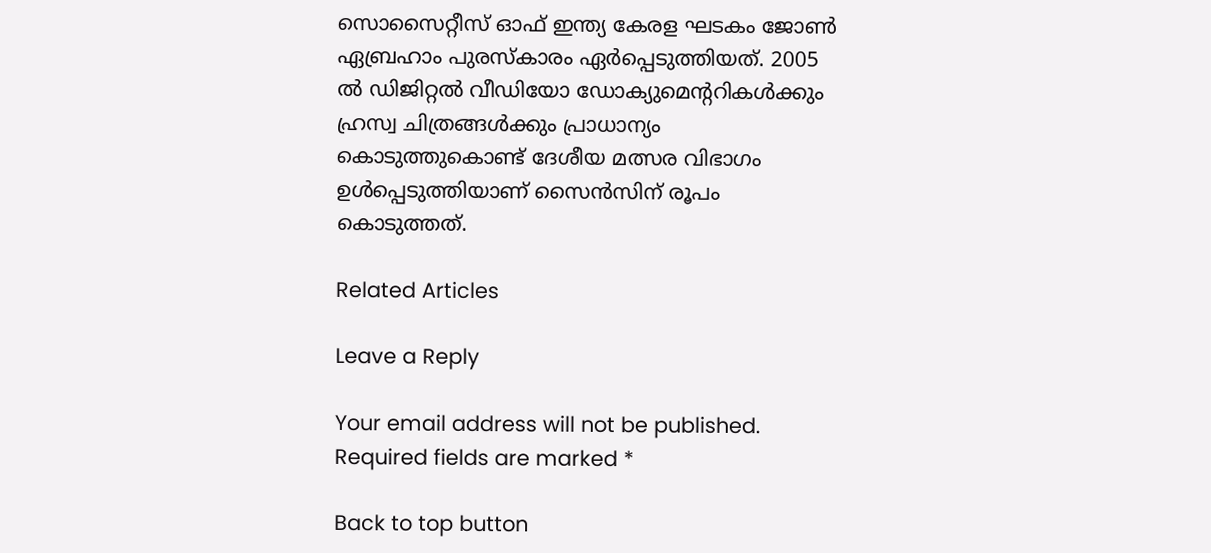സൊസൈറ്റീസ് ഓഫ് ഇന്ത്യ കേരള ഘടകം ജോൺ ഏബ്രഹാം പുരസ്കാരം ഏർപ്പെടുത്തിയത്. 2005 ൽ ഡിജിറ്റൽ വീഡിയോ ഡോക്യുമെന്ററികള്‍ക്കും ഹ്രസ്വ ചിത്രങ്ങള്‍ക്കും പ്രാധാന്യം കൊടുത്തുകൊണ്ട് ദേശീയ മത്സര വിഭാഗം ഉൾപ്പെടുത്തിയാണ് സൈൻസിന് രൂപം കൊടുത്തത്.

Related Articles

Leave a Reply

Your email address will not be published. Required fields are marked *

Back to top button